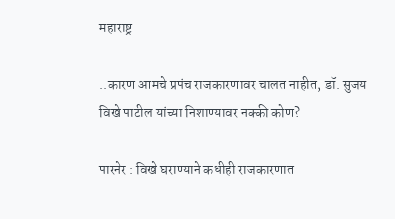महाराष्ट्र

..कारण आमचे प्रपंच राजकारणावर चालत नाहीत, डॉ. सुजय विखे पाटील यांच्या निशाण्यावर नक्की कोण?

पारनेर : विखे घराण्याने कधीही राजकारणात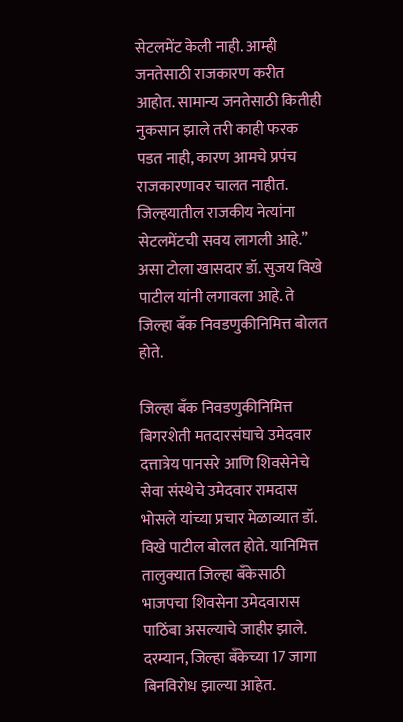सेटलमेंट केली नाही. आम्ही जनतेसाठी राजकारण करीत आहोत. सामान्य जनतेसाठी कितीही नुकसान झाले तरी काही फरक पडत नाही, कारण आमचे प्रपंच राजकारणावर चालत नाहीत. जिल्हयातील राजकीय नेत्यांना सेटलमेंटची सवय लागली आहे.” असा टोला खासदार डॉ. सुजय विखे पाटील यांनी लगावला आहे. ते जिल्हा बॅंक निवडणुकीनिमित्त बोलत होते.

जिल्हा बॅंक निवडणुकीनिमित्त बिगरशेती मतदारसंघाचे उमेदवार दत्तात्रेय पानसरे आणि शिवसेनेचे सेवा संस्थेचे उमेदवार रामदास भोसले यांच्या प्रचार मेळाव्यात डॉ. विखे पाटील बोलत होते. यानिमित्त तालुक्‍यात जिल्हा बॅंकेसाठी भाजपचा शिवसेना उमेदवारास पाठिंबा असल्याचे जाहीर झाले. दरम्यान, जिल्हा बॅंकेच्या 17 जागा बिनविरोध झाल्या आहेत.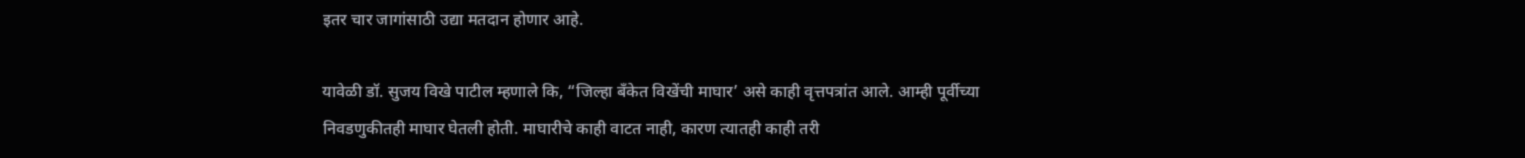इतर चार जागांसाठी उद्या मतदान होणार आहे.

यावेळी डॉ. सुजय विखे पाटील म्हणाले कि, “जिल्हा बॅंकेत विखेंची माघार’ असे काही वृत्तपत्रांत आले. आम्ही पूर्वीच्या निवडणुकीतही माघार घेतली होती. माघारीचे काही वाटत नाही, कारण त्यातही काही तरी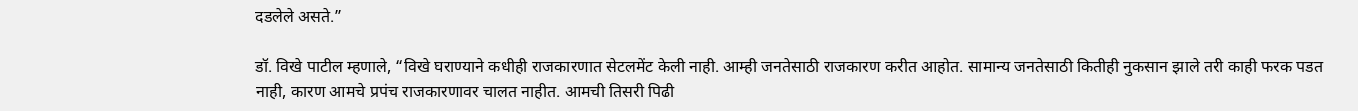दडलेले असते.”

डॉ. विखे पाटील म्हणाले, “विखे घराण्याने कधीही राजकारणात सेटलमेंट केली नाही. आम्ही जनतेसाठी राजकारण करीत आहोत. सामान्य जनतेसाठी कितीही नुकसान झाले तरी काही फरक पडत नाही, कारण आमचे प्रपंच राजकारणावर चालत नाहीत. आमची तिसरी पिढी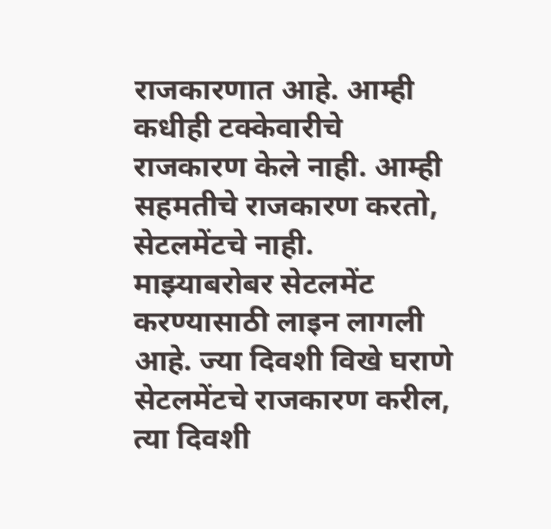राजकारणात आहे. आम्ही कधीही टक्केवारीचे राजकारण केले नाही. आम्ही सहमतीचे राजकारण करतो, सेटलमेंटचे नाही. माझ्याबरोबर सेटलमेंट करण्यासाठी लाइन लागली आहे. ज्या दिवशी विखे घराणे सेटलमेंटचे राजकारण करील, त्या दिवशी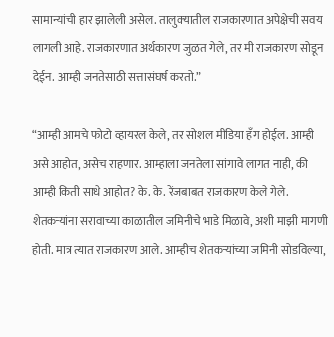सामान्यांची हार झालेली असेल. तालुक्‍यातील राजकारणात अपेक्षेची सवय लागली आहे. राजकारणात अर्थकारण जुळत गेले, तर मी राजकारण सोडून देईन. आम्ही जनतेसाठी सत्तासंघर्ष करतो.”

“आम्ही आमचे फोटो व्हायरल केले, तर सोशल मीडिया हॅंग होईल. आम्ही असे आहोत, असेच राहणार. आम्हाला जनतेला सांगावे लागत नाही, की आम्ही किती साधे आहोत? के. के. रेंजबाबत राजकारण केले गेले. शेतकऱ्यांना सरावाच्या काळातील जमिनीचे भाडे मिळावे, अशी माझी मागणी होती. मात्र त्यात राजकारण आले. आम्हीच शेतकऱ्यांच्या जमिनी सोडविल्या,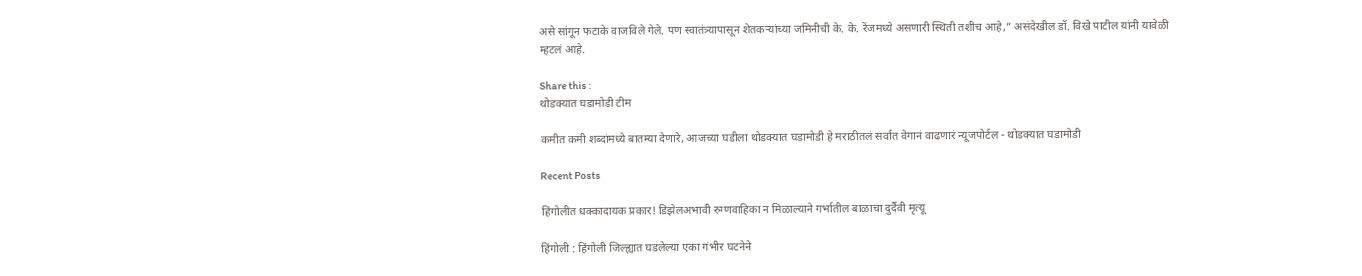असे सांगून फटाके वाजविले गेले. पण स्वातंत्र्यापासून शेतकऱ्यांच्या जमिनीची के. के. रेंजमध्ये असणारी स्थिती तशीच आहे,” असंदेखील डॉ. विखे पाटील यांनी यावेळी म्हटलं आहे.

Share this :
थोडक्यात घडामोडी टीम

कमीत कमी शब्दांमध्ये बातम्या देणारे, आजच्या घडीला थोडक्यात घडामोडी हे मराठीतलं सर्वात वेगानं वाढणारं न्यूजपोर्टल - थोडक्यात घडामोडी

Recent Posts

हिंगोलीत धक्कादायक प्रकार! डिझेलअभावी रुग्णवाहिका न मिळाल्याने गर्भातील बाळाचा दुर्दैवी मृत्यू

हिंगोली : हिंगोली जिल्ह्यात घडलेल्या एका गंभीर घटनेने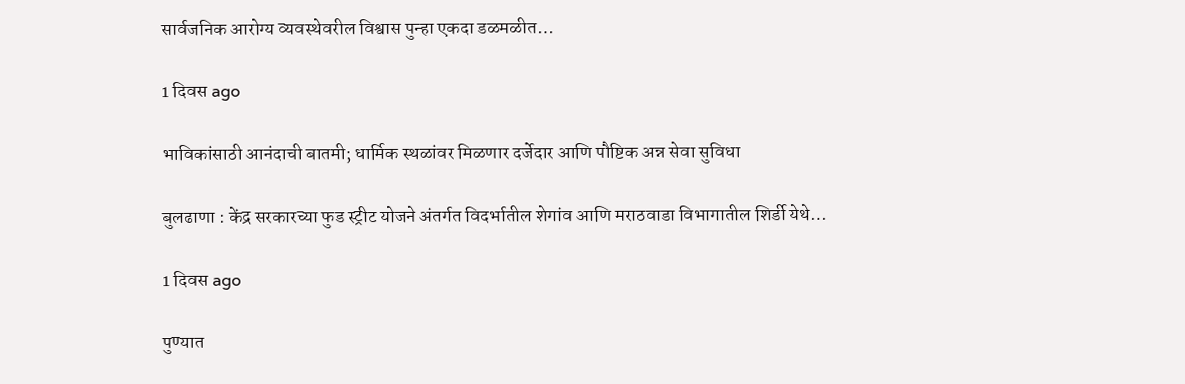सार्वजनिक आरोग्य व्यवस्थेवरील विश्वास पुन्हा एकदा डळमळीत…

1 दिवस ago

भाविकांसाठी आनंदाची बातमी; धार्मिक स्थळांवर मिळणार दर्जेदार आणि पौष्टिक अन्न सेवा सुविधा

बुलढाणा : केंद्र सरकारच्या फुड स्ट्रीट योजने अंतर्गत विदर्भातील शेगांव आणि मराठवाडा विभागातील शिर्डी येथे…

1 दिवस ago

पुण्यात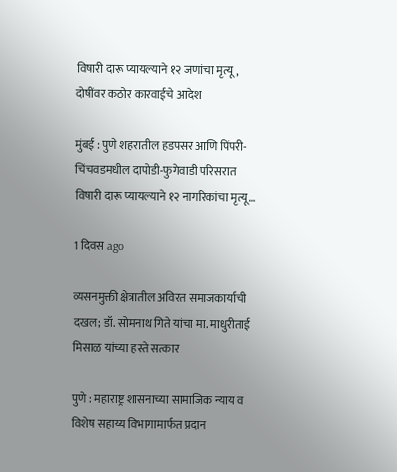विषारी दारू प्यायल्याने १२ जणांचा मृत्यू, दोषींवर कठोर कारवाईचे आदेश

मुंबई : पुणे शहरातील हडपसर आणि पिंपरी-चिंचवडमधील दापोडी-फुगेवाडी परिसरात विषारी दारू प्यायल्याने १२ नागरिकांचा मृत्यू…

1 दिवस ago

व्यसनमुक्ती क्षेत्रातील अविरत समाजकार्याची दखल; डॉ. सोमनाथ गिते यांचा मा. माधुरीताई मिसाळ यांच्या हस्ते सत्कार

पुणे : महाराष्ट्र शासनाच्या सामाजिक न्याय व विशेष सहाय्य विभागामार्फत प्रदान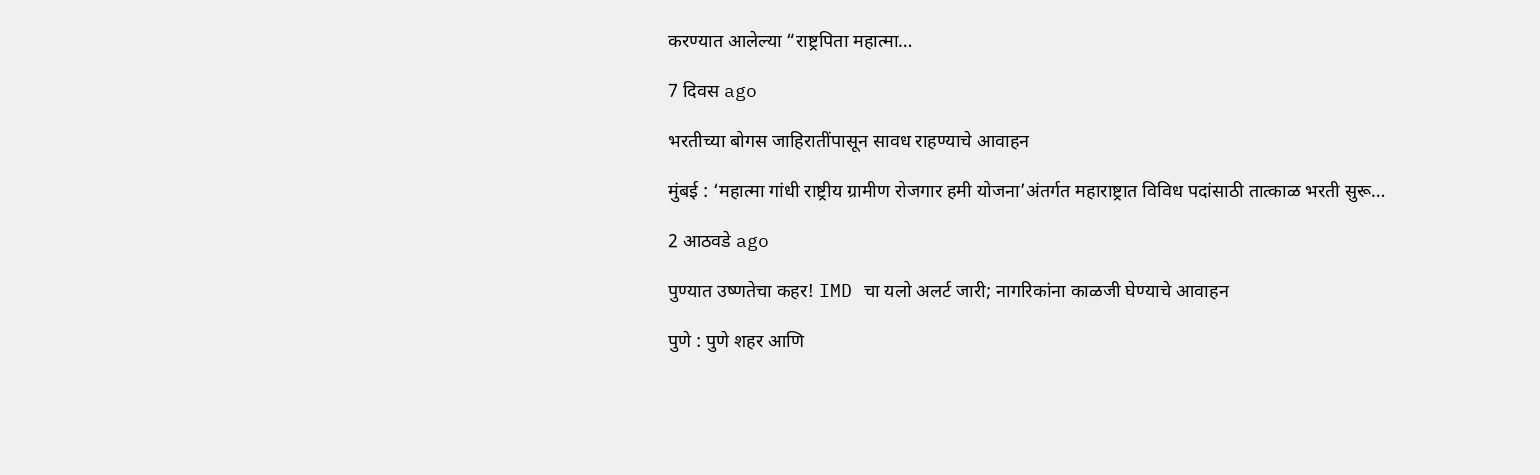करण्यात आलेल्या “राष्ट्रपिता महात्मा…

7 दिवस ago

भरतीच्या बोगस जाहिरातींपासून सावध राहण्याचे आवाहन

मुंबई : ‘महात्मा गांधी राष्ट्रीय ग्रामीण रोजगार हमी योजना’अंतर्गत महाराष्ट्रात विविध पदांसाठी तात्काळ भरती सुरू…

2 आठवडे ago

पुण्यात उष्णतेचा कहर! IMD चा यलो अलर्ट जारी; नागरिकांना काळजी घेण्याचे आवाहन

पुणे : पुणे शहर आणि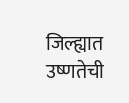जिल्ह्यात उष्णतेची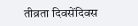तीव्रता दिवसेंदिवस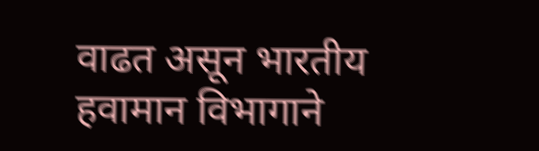वाढत असून भारतीय हवामान विभागाने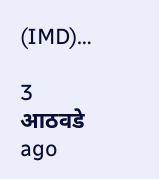(IMD)…

3 आठवडे ago